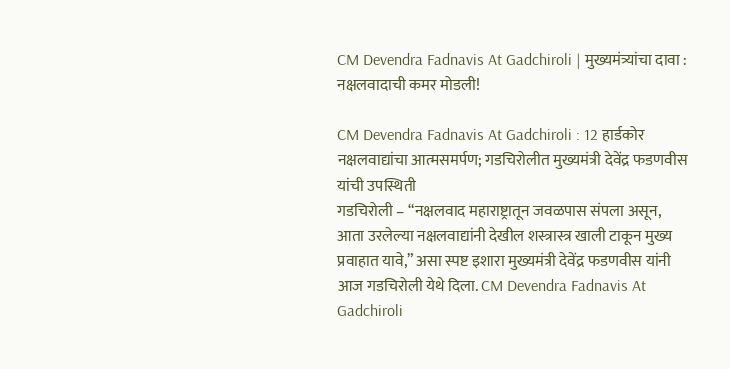CM Devendra Fadnavis At Gadchiroli | मुख्यमंत्र्यांचा दावा : नक्षलवादाची कमर मोडली!

CM Devendra Fadnavis At Gadchiroli : 12 हार्डकोर नक्षलवाद्यांचा आत्मसमर्पण; गडचिरोलीत मुख्यमंत्री देवेंद्र फडणवीस यांची उपस्थिती
गडचिरोली – “नक्षलवाद महाराष्ट्रातून जवळपास संपला असून, आता उरलेल्या नक्षलवाद्यांनी देखील शस्त्रास्त्र खाली टाकून मुख्य प्रवाहात यावे,” असा स्पष्ट इशारा मुख्यमंत्री देवेंद्र फडणवीस यांनी आज गडचिरोली येथे दिला. CM Devendra Fadnavis At Gadchiroli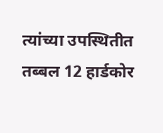त्यांच्या उपस्थितीत तब्बल 12 हार्डकोर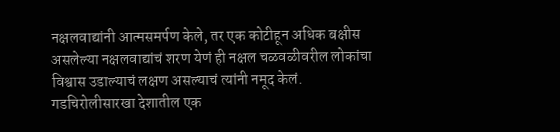नक्षलवाद्यांनी आत्मसमर्पण केले, तर एक कोटीहून अधिक बक्षीस असलेल्या नक्षलवाद्यांचं शरण येणं ही नक्षल चळवळीवरील लोकांचा विश्वास उडाल्याचं लक्षण असल्याचं त्यांनी नमूद केलं.
गडचिरोलीसारखा देशातील एक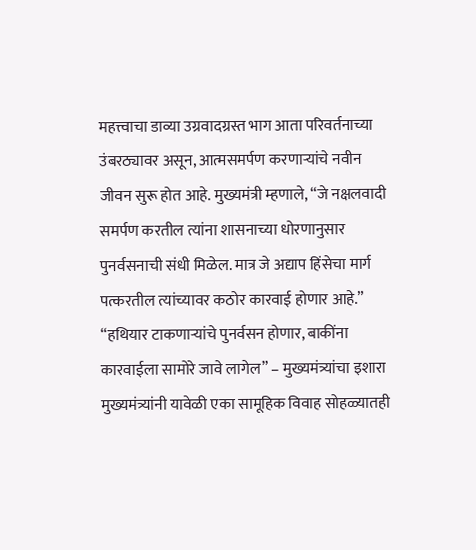महत्त्वाचा डाव्या उग्रवादग्रस्त भाग आता परिवर्तनाच्या उंबरठ्यावर असून, आत्मसमर्पण करणाऱ्यांचे नवीन जीवन सुरू होत आहे. मुख्यमंत्री म्हणाले, “जे नक्षलवादी समर्पण करतील त्यांना शासनाच्या धोरणानुसार पुनर्वसनाची संधी मिळेल. मात्र जे अद्याप हिंसेचा मार्ग पत्करतील त्यांच्यावर कठोर कारवाई होणार आहे.”
“हथियार टाकणाऱ्यांचे पुनर्वसन होणार, बाकींना कारवाईला सामोरे जावे लागेल” – मुख्यमंत्र्यांचा इशारा
मुख्यमंत्र्यांनी यावेळी एका सामूहिक विवाह सोहळ्यातही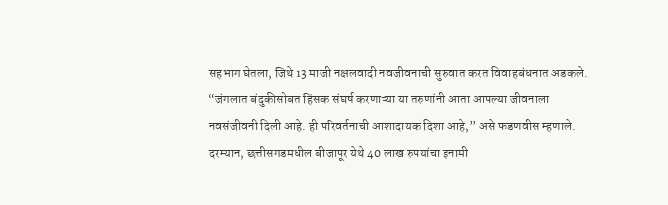सहभाग घेतला, जिथे 13 माजी नक्षलवादी नवजीवनाची सुरुवात करत विवाहबंधनात अडकले. “जंगलात बंदुकीसोबत हिंसक संघर्ष करणाऱ्या या तरुणांनी आता आपल्या जीवनाला नवसंजीवनी दिली आहे. ही परिवर्तनाची आशादायक दिशा आहे,” असे फडणवीस म्हणाले.
दरम्यान, छत्तीसगडमधील बीजापूर येथे 40 लाख रुपयांचा इनामी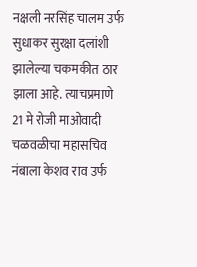नक्षली नरसिंह चालम उर्फ सुधाकर सुरक्षा दलांशी झालेल्या चकमकीत ठार झाला आहे. त्याचप्रमाणे 21 मे रोजी माओवादी चळवळीचा महासचिव नंबाला केशव राव उर्फ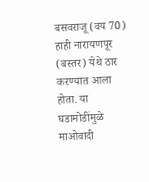बसवराजू (वय 70) हाही नारायणपूर (बस्तर) येथे ठार करण्यात आला होता. या घडामोडींमुळे माओवादी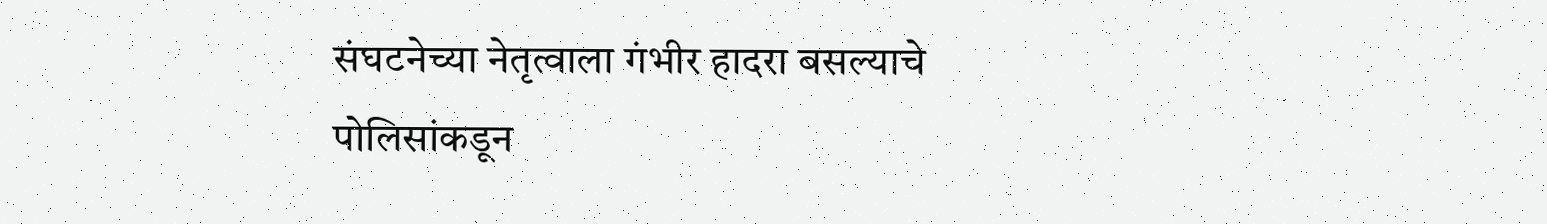संघटनेच्या नेतृत्वाला गंभीर हादरा बसल्याचे पोलिसांकडून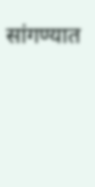सांगण्यात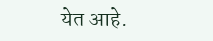येत आहे.